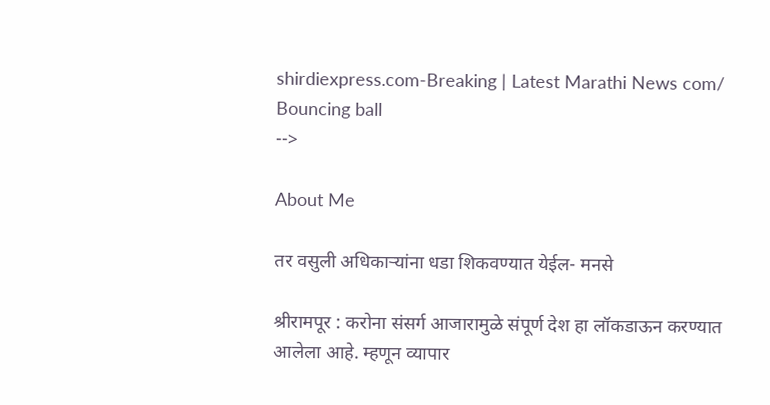shirdiexpress.com-Breaking | Latest Marathi News com/
Bouncing ball
-->

About Me

तर वसुली अधिकाऱ्यांना धडा शिकवण्यात येईल- मनसे

श्रीरामपूर : करोना संसर्ग आजारामुळे संपूर्ण देश हा लॉकडाऊन करण्यात आलेला आहे. म्हणून व्यापार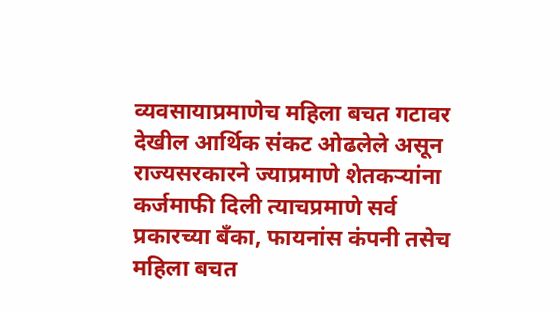व्यवसायाप्रमाणेच महिला बचत गटावर देखील आर्थिक संकट ओढलेले असून राज्यसरकारने ज्याप्रमाणे शेतकऱ्यांना कर्जमाफी दिली त्याचप्रमाणे सर्व प्रकारच्या बँका, फायनांस कंपनी तसेच महिला बचत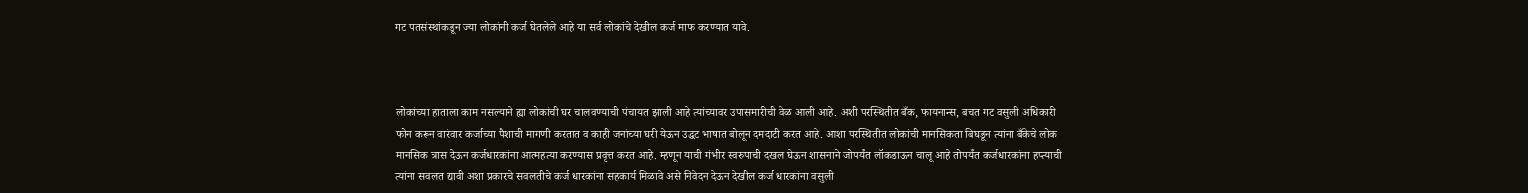गट पतसंस्थांकडून ज्या लोकांनी कर्ज घेतलेले आहे या सर्व लोकांचे देखील कर्ज माफ करण्यात यावे.



लोकांच्या हाताला काम नसल्याने ह्या लोकांची घर चालवण्याची पंचायत झाली आहे त्यांच्यावर उपासमारीची वेळ आली आहे. अशी परस्थितीत बँक, फायनान्स, बचत गट वसुली अधिकारी फोन करून वारंवार कर्जाच्या पैशाची मागणी करतात व काही जनांच्या घरी येऊन उद्धट भाषात बोलून दमदाटी करत आहे. आशा परस्थितीत लोकांची मानसिकता बिघडून त्यांना बँकेचे लोक मानसिक त्रास देऊन कर्जधारकांना आत्महत्या करण्यास प्रवृत्त करत आहे. म्हणून याची गंभीर स्वरुपाची दखल घेऊन शासनाने जोपर्यंत लॉकडाऊन चालू आहे तोपर्यंत कर्जधारकांना हप्त्याची त्यांना सवलत द्यावी अशा प्रकारचे सवलतीचे कर्ज धारकांना सहकार्य मिळावे असे निवेदन देऊन देखील कर्ज धारकांना वसुली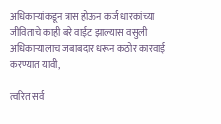अधिकाऱ्यांकडून त्रास होऊन कर्ज धारकांच्या जीविताचे काही बरे वाईट झाल्यास वसुली अधिकाऱ्यालाच जबाबदार धरून कठोर कारवाई करण्यात यावी,

त्वरित सर्व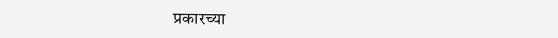प्रकारच्या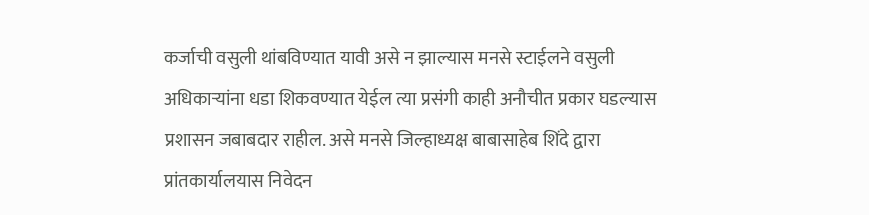कर्जाची वसुली थांबविण्यात यावी असे न झाल्यास मनसे स्टाईलने वसुली अधिकाऱ्यांना धडा शिकवण्यात येईल त्या प्रसंगी काही अनौचीत प्रकार घडल्यास प्रशासन जबाबदार राहील. असे मनसे जिल्हाध्यक्ष बाबासाहेब शिंदे द्वारा प्रांतकार्यालयास निवेदन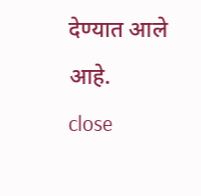देण्यात आले आहे.
close